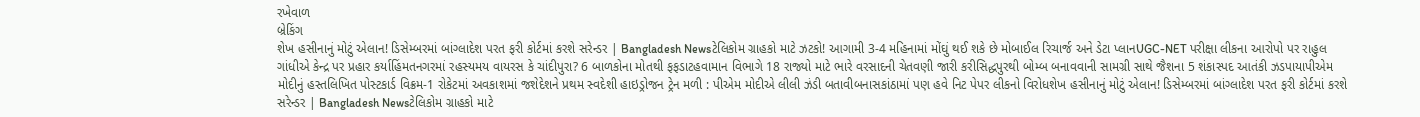રખેવાળ
બ્રેકિંગ
શેખ હસીનાનું મોટું એલાન! ડિસેમ્બરમાં બાંગ્લાદેશ પરત ફરી કોર્ટમાં કરશે સરેન્ડર | Bangladesh Newsટેલિકોમ ગ્રાહકો માટે ઝટકો! આગામી 3-4 મહિનામાં મોંઘું થઈ શકે છે મોબાઈલ રિચાર્જ અને ડેટા પ્લાનUGC-NET પરીક્ષા લીકના આરોપો પર રાહુલ ગાંધીએ કેન્દ્ર પર પ્રહાર કર્યાહિંમતનગરમાં રહસ્યમય વાયરસ કે ચાંદીપુરા? 6 બાળકોના મોતથી ફફડાટહવામાન વિભાગે 18 રાજ્યો માટે ભારે વરસાદની ચેતવણી જારી કરીસિદ્ધપુરથી બોમ્બ બનાવવાની સામગ્રી સાથે જૈશના 5 શંકાસ્પદ આતંકી ઝડપાયાપીએમ મોદીનું હસ્તલિખિત પોસ્ટકાર્ડ વિક્રમ-1 રોકેટમાં અવકાશમાં જશેદેશને પ્રથમ સ્વદેશી હાઇડ્રોજન ટ્રેન મળી : પીએમ મોદીએ લીલી ઝંડી બતાવીબનાસકાંઠામાં પણ હવે નિટ પેપર લીકનો વિરોધશેખ હસીનાનું મોટું એલાન! ડિસેમ્બરમાં બાંગ્લાદેશ પરત ફરી કોર્ટમાં કરશે સરેન્ડર | Bangladesh Newsટેલિકોમ ગ્રાહકો માટે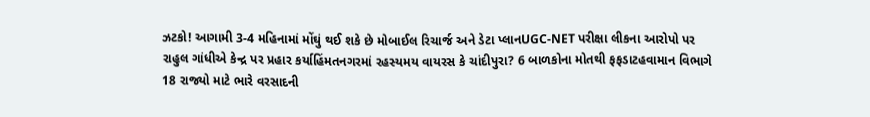ઝટકો! આગામી 3-4 મહિનામાં મોંઘું થઈ શકે છે મોબાઈલ રિચાર્જ અને ડેટા પ્લાનUGC-NET પરીક્ષા લીકના આરોપો પર રાહુલ ગાંધીએ કેન્દ્ર પર પ્રહાર કર્યાહિંમતનગરમાં રહસ્યમય વાયરસ કે ચાંદીપુરા? 6 બાળકોના મોતથી ફફડાટહવામાન વિભાગે 18 રાજ્યો માટે ભારે વરસાદની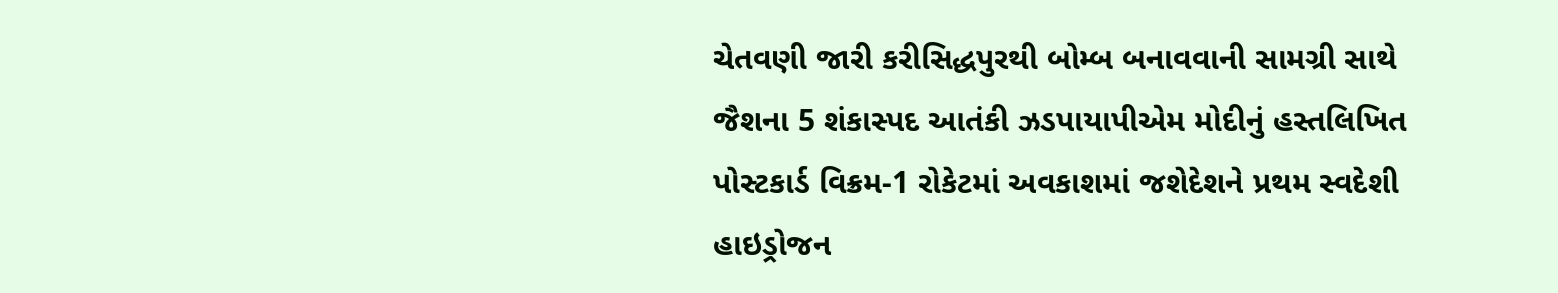ચેતવણી જારી કરીસિદ્ધપુરથી બોમ્બ બનાવવાની સામગ્રી સાથે જૈશના 5 શંકાસ્પદ આતંકી ઝડપાયાપીએમ મોદીનું હસ્તલિખિત પોસ્ટકાર્ડ વિક્રમ-1 રોકેટમાં અવકાશમાં જશેદેશને પ્રથમ સ્વદેશી હાઇડ્રોજન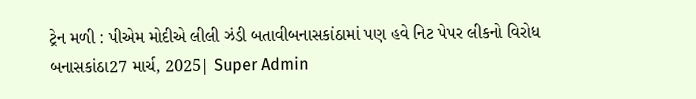ટ્રેન મળી : પીએમ મોદીએ લીલી ઝંડી બતાવીબનાસકાંઠામાં પણ હવે નિટ પેપર લીકનો વિરોધ
બનાસકાંઠા27 માર્ચ, 2025| Super Admin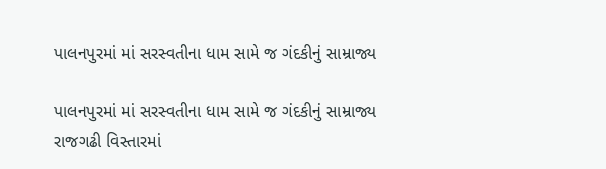પાલનપુરમાં માં સરસ્વતીના ધામ સામે જ ગંદકીનું સામ્રાજ્ય

પાલનપુરમાં માં સરસ્વતીના ધામ સામે જ ગંદકીનું સામ્રાજ્ય
રાજગઢી વિસ્તારમાં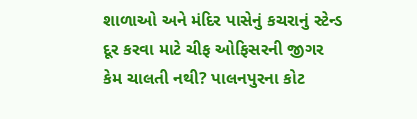શાળાઓ અને મંદિર પાસેનું કચરાનું સ્ટેન્ડ દૂર કરવા માટે ચીફ ઓફિસરની જીગર કેમ ચાલતી નથી? પાલનપુરના કોટ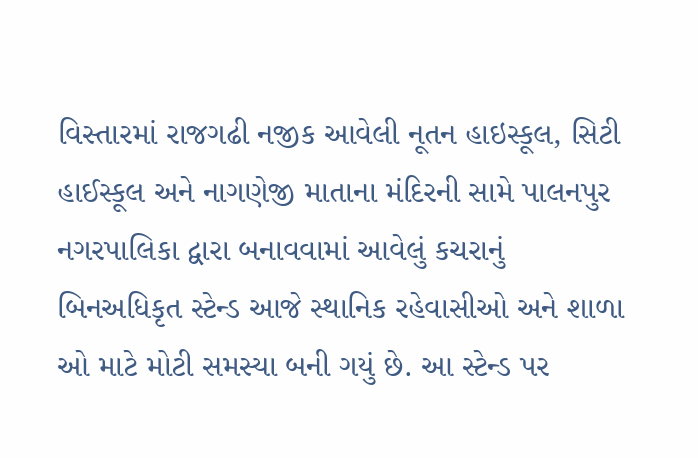વિસ્તારમાં રાજગઢી નજીક આવેલી નૂતન હાઇસ્કૂલ, સિટી હાઈસ્કૂલ અને નાગણેજી માતાના મંદિરની સામે પાલનપુર નગરપાલિકા દ્વારા બનાવવામાં આવેલું કચરાનું બિનઅધિકૃત સ્ટેન્ડ આજે સ્થાનિક રહેવાસીઓ અને શાળા ઓ માટે મોટી સમસ્યા બની ગયું છે. આ સ્ટેન્ડ પર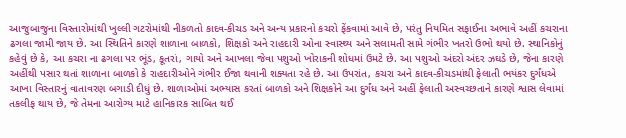આજુબાજુના વિસ્તારોમાંથી ખુલ્લી ગટરોમાંથી નીકળતો કાદવ-કીચડ અને અન્ય પ્રકારનો કચરો ફેંકવામાં આવે છે, પરંતુ નિયમિત સફાઈના અભાવે અહીં કચરાના ઢગલા જામી જાય છે. આ સ્થિતિને કારણે શાળાના બાળકો, શિક્ષકો અને રાહદારી ઓના સ્વાસ્થ્ય અને સલામતી સામે ગંભીર ખતરો ઉભો થયો છે. સ્થાનિકોનું કહેવું છે કે, આ કચરા ના ઢગલા પર ભૂંડ, કૂતરાં, ગાયો અને આખલા જેવા પશુઓ ખોરાકની શોધમાં ઉમટે છે. આ પશુઓ અંદરો અંદર ઝઘડે છે, જેના કારણે અહીંથી પસાર થતાં શાળાના બાળકો કે રાહદારીઓને ગંભીર ઈજા થવાની શક્યતા રહે છે. આ ઉપરાંત, કચરા અને કાદવ-કીચડમાંથી ફેલાતી ભયંકર દુર્ગંધએ આખા વિસ્તારનું વાતાવરણ બગાડી દીધું છે. શાળાઓમાં અભ્યાસ કરતાં બાળકો અને શિક્ષકોને આ દુર્ગંધ અને અહીં ફેલાતી અસ્વચ્છતાને કારણે શ્વાસ લેવામાં તકલીફ થાય છે, જે તેમના આરોગ્ય માટે હાનિકારક સાબિત થઈ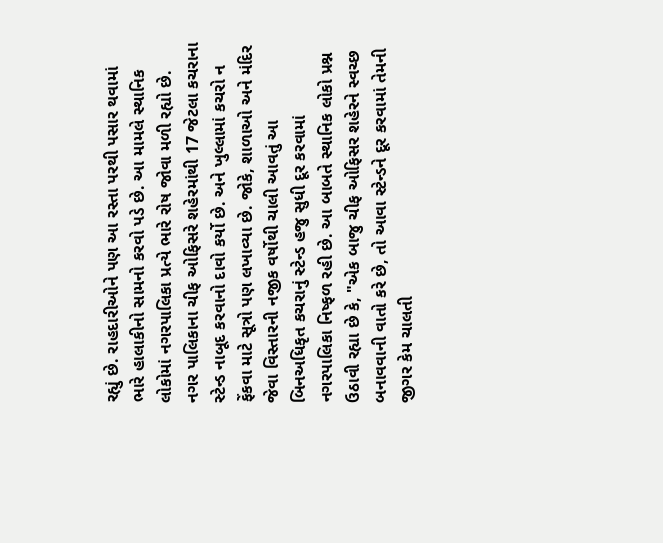રહ્યું છે. રાહદારીઓને પણ આ રસ્તા પરથી પસાર થવામાં ભારે હાલાકીનો સામનો કરવો પડે છે. આ મામલે સ્થાનિક લોકોમાં નગરપાલિકા પ્રત્યે ભારે રોષ જોવા મળી રહ્યો છે. નગર પાલિકાના ચીફ ઓફિસરે શહેરમાંથી 17 જેટલા કચરાના સ્ટેન્ડ નાબૂદ કરવાનો દાવો કર્યો છે. અને ખુલ્લામાં કચરો ન ફેંકવા માટે સૂત્રો પણ લખાવ્યા છે. જોકે, શાળાઓ અને મંદિર જેવા વિસ્તારની નજીક વર્ષોથી ચાલી આવતું આ બિનઅધિકૃત કચરાનું સ્ટેન્ડ હજુ સુધી દૂર કરવામાં નગરપાલિકા નિષ્ફળ રહી છે. આ બાબતે સ્થાનિક લોકો પ્રશ્ન ઉઠાવી રહ્યા છે કે, "એક બાજુ ચીફ ઓફિસર શહેરને સ્વચ્છ બનાવવાની વાતો કરે છે, તો આવા સ્ટેન્ડને દૂર કરવામાં તેમની જીગર કેમ ચાલતી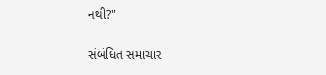નથી?"

સંબંધિત સમાચાર